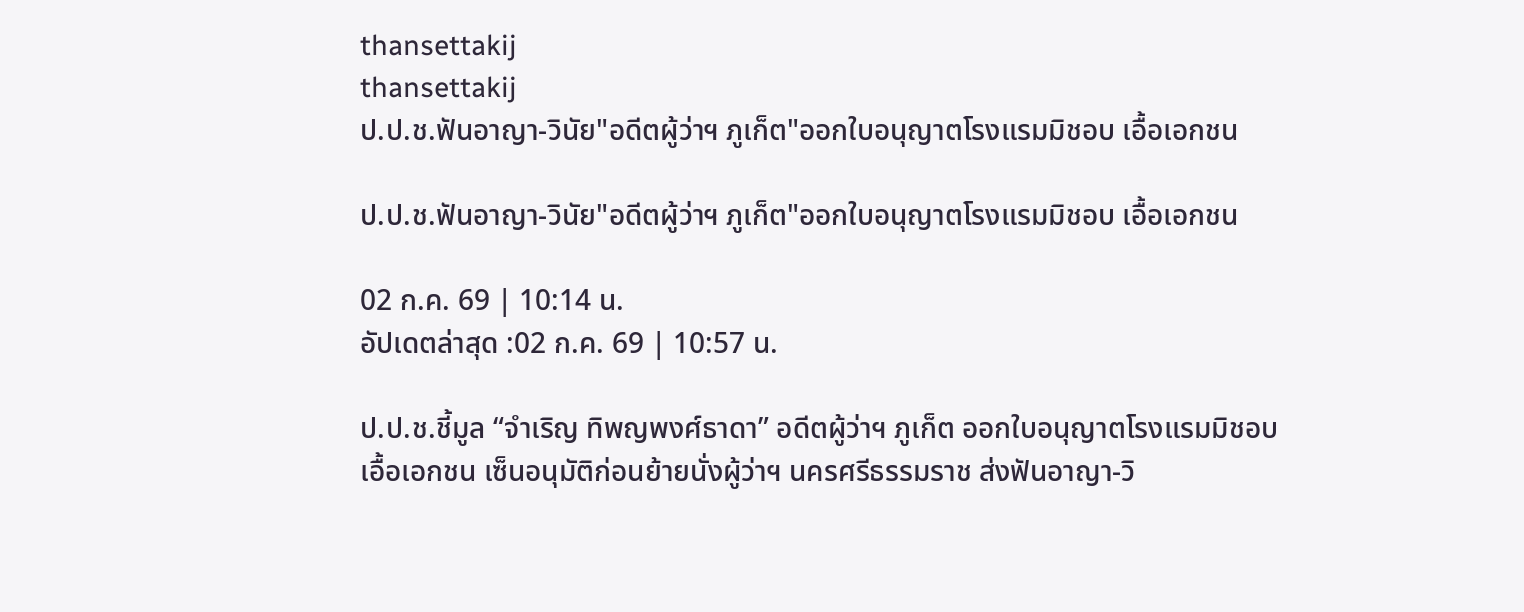thansettakij
thansettakij
ป.ป.ช.ฟันอาญา-วินัย"อดีตผู้ว่าฯ ภูเก็ต"ออกใบอนุญาตโรงแรมมิชอบ เอื้อเอกชน

ป.ป.ช.ฟันอาญา-วินัย"อดีตผู้ว่าฯ ภูเก็ต"ออกใบอนุญาตโรงแรมมิชอบ เอื้อเอกชน

02 ก.ค. 69 | 10:14 น.
อัปเดตล่าสุด :02 ก.ค. 69 | 10:57 น.

ป.ป.ช.ชี้มูล “จำเริญ ทิพญพงศ์ธาดา” อดีตผู้ว่าฯ ภูเก็ต ออกใบอนุญาตโรงแรมมิชอบ เอื้อเอกชน เซ็นอนุมัติก่อนย้ายนั่งผู้ว่าฯ นครศรีธรรมราช ส่งฟันอาญา-วิ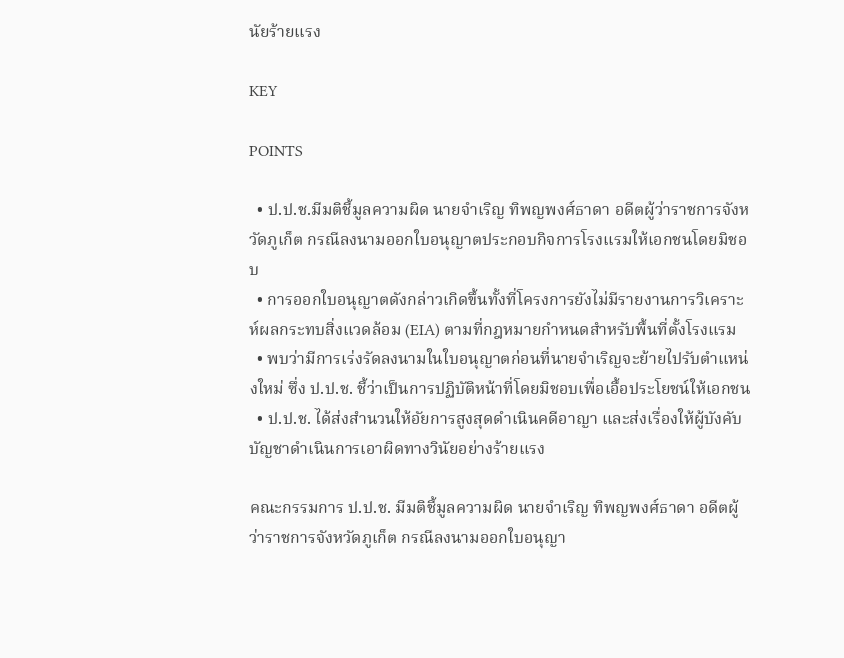นัยร้ายแรง

KEY

POINTS

  • ป.ป.ช.มีมติชี้มูลความผิด นายจำเริญ ทิพญพงศ์ธาดา อดีตผู้ว่าราชการจังหวัดภูเก็ต กรณีลงนามออกใบอนุญาตประกอบกิจการโรงแรมให้เอกชนโดยมิชอบ
  • การออกใบอนุญาตดังกล่าวเกิดขึ้นทั้งที่โครงการยังไม่มีรายงานการวิเคราะห์ผลกระทบสิ่งแวดล้อม (EIA) ตามที่กฎหมายกำหนดสำหรับพื้นที่ตั้งโรงแรม
  • พบว่ามีการเร่งรัดลงนามในใบอนุญาตก่อนที่นายจำเริญจะย้ายไปรับตำแหน่งใหม่ ซึ่ง ป.ป.ช. ชี้ว่าเป็นการปฏิบัติหน้าที่โดยมิชอบเพื่อเอื้อประโยชน์ให้เอกชน
  • ป.ป.ช. ได้ส่งสำนวนให้อัยการสูงสุดดำเนินคดีอาญา และส่งเรื่องให้ผู้บังคับบัญชาดำเนินการเอาผิดทางวินัยอย่างร้ายแรง

คณะกรรมการ ป.ป.ช. มีมติชี้มูลความผิด นายจำเริญ ทิพญพงศ์ธาดา อดีตผู้ว่าราชการจังหวัดภูเก็ต กรณีลงนามออกใบอนุญา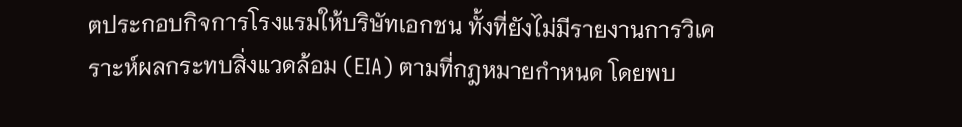ตประกอบกิจการโรงแรมให้บริษัทเอกชน ทั้งที่ยังไม่มีรายงานการวิเคราะห์ผลกระทบสิ่งแวดล้อม (EIA) ตามที่กฎหมายกำหนด โดยพบ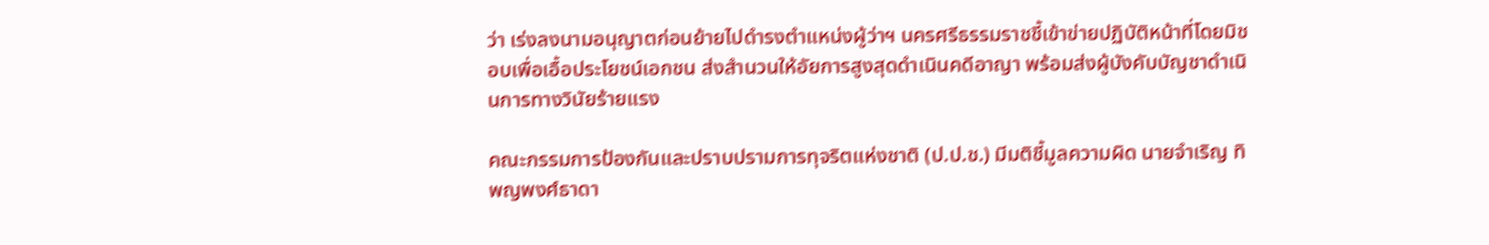ว่า เร่งลงนามอนุญาตก่อนย้ายไปดำรงตำแหน่งผู้ว่าฯ นครศรีธรรมราชชี้เข้าข่ายปฏิบัติหน้าที่โดยมิชอบเพื่อเอื้อประโยชน์เอกชน ส่งสำนวนให้อัยการสูงสุดดำเนินคดีอาญา พร้อมส่งผู้บังคับบัญชาดำเนินการทางวินัยร้ายแรง

คณะกรรมการป้องกันและปราบปรามการทุจริตแห่งชาติ (ป.ป.ช.) มีมติชี้มูลความผิด นายจำเริญ ทิพญพงศ์ธาดา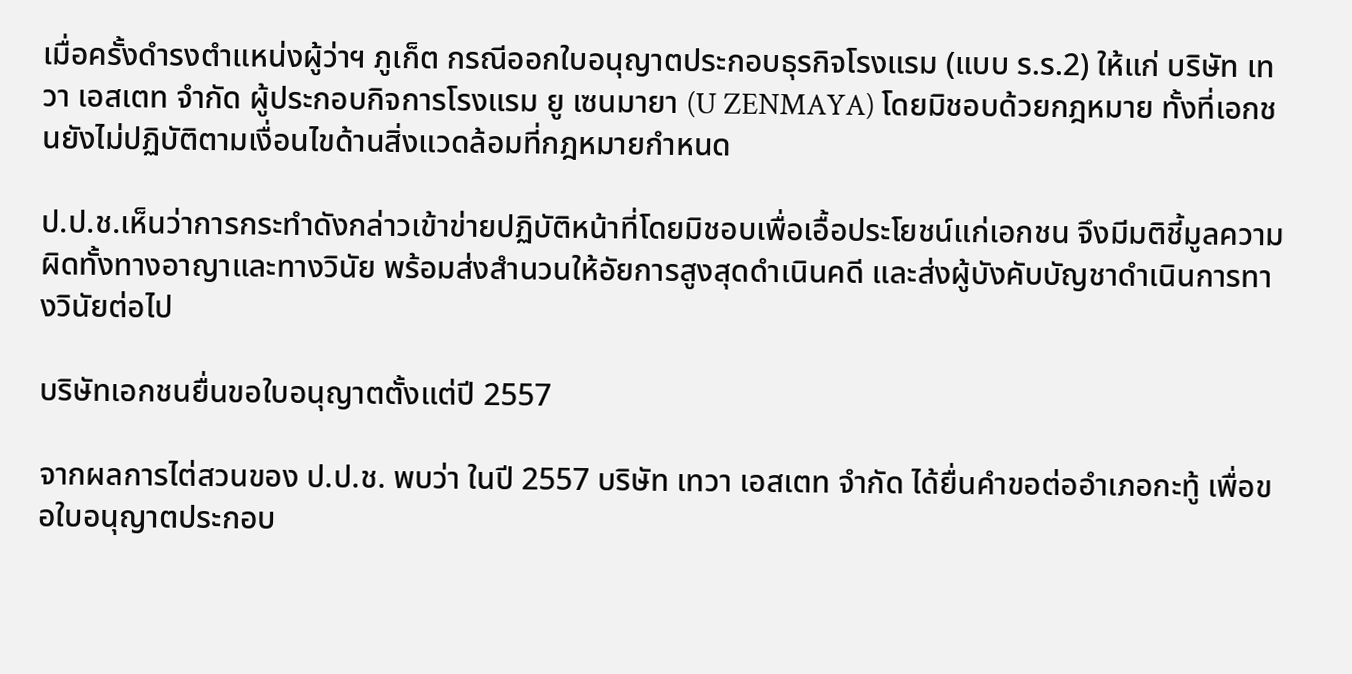เมื่อครั้งดำรงตำแหน่งผู้ว่าฯ ภูเก็ต กรณีออกใบอนุญาตประกอบธุรกิจโรงแรม (แบบ ร.ร.2) ให้แก่ บริษัท เทวา เอสเตท จำกัด ผู้ประกอบกิจการโรงแรม ยู เซนมายา (U ZENMAYA) โดยมิชอบด้วยกฎหมาย ทั้งที่เอกชนยังไม่ปฏิบัติตามเงื่อนไขด้านสิ่งแวดล้อมที่กฎหมายกำหนด

ป.ป.ช.เห็นว่าการกระทำดังกล่าวเข้าข่ายปฏิบัติหน้าที่โดยมิชอบเพื่อเอื้อประโยชน์แก่เอกชน จึงมีมติชี้มูลความผิดทั้งทางอาญาและทางวินัย พร้อมส่งสำนวนให้อัยการสูงสุดดำเนินคดี และส่งผู้บังคับบัญชาดำเนินการทางวินัยต่อไป

บริษัทเอกชนยื่นขอใบอนุญาตตั้งแต่ปี 2557

จากผลการไต่สวนของ ป.ป.ช. พบว่า ในปี 2557 บริษัท เทวา เอสเตท จำกัด ได้ยื่นคำขอต่ออำเภอกะทู้ เพื่อขอใบอนุญาตประกอบ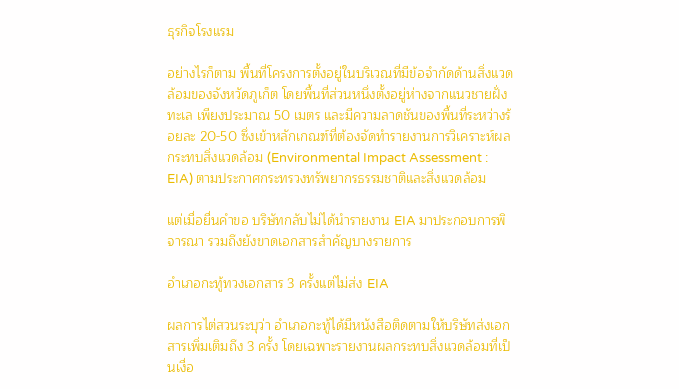ธุรกิจโรงแรม

อย่างไรก็ตาม พื้นที่โครงการตั้งอยู่ในบริเวณที่มีข้อจำกัดด้านสิ่งแวดล้อมของจังหวัดภูเก็ต โดยพื้นที่ส่วนหนึ่งตั้งอยู่ห่างจากแนวชายฝั่งทะเล เพียงประมาณ 50 เมตร และมีความลาดชันของพื้นที่ระหว่างร้อยละ 20-50 ซึ่งเข้าหลักเกณฑ์ที่ต้องจัดทำรายงานการวิเคราะห์ผลกระทบสิ่งแวดล้อม (Environmental Impact Assessment : EIA) ตามประกาศกระทรวงทรัพยากรธรรมชาติและสิ่งแวดล้อม

แต่เมื่อยื่นคำขอ บริษัทกลับไม่ได้นำรายงาน EIA มาประกอบการพิจารณา รวมถึงยังขาดเอกสารสำคัญบางรายการ

อำเภอกะทู้ทวงเอกสาร 3 ครั้งแต่ไม่ส่ง EIA

ผลการไต่สวนระบุว่า อำเภอกะทู้ได้มีหนังสือติดตามให้บริษัทส่งเอกสารเพิ่มเติมถึง 3 ครั้ง โดยเฉพาะรายงานผลกระทบสิ่งแวดล้อมที่เป็นเงื่อ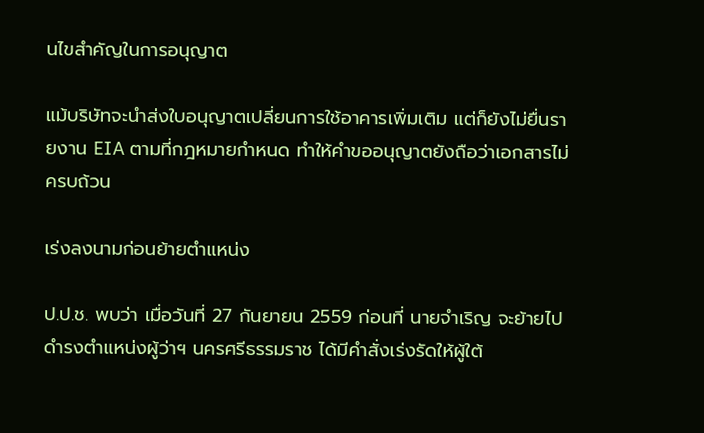นไขสำคัญในการอนุญาต

แม้บริษัทจะนำส่งใบอนุญาตเปลี่ยนการใช้อาคารเพิ่มเติม แต่ก็ยังไม่ยื่นรายงาน EIA ตามที่กฎหมายกำหนด ทำให้คำขออนุญาตยังถือว่าเอกสารไม่ครบถ้วน

เร่งลงนามก่อนย้ายตำแหน่ง

ป.ป.ช. พบว่า เมื่อวันที่ 27 กันยายน 2559 ก่อนที่ นายจำเริญ จะย้ายไปดำรงตำแหน่งผู้ว่าฯ นครศรีธรรมราช ได้มีคำสั่งเร่งรัดให้ผู้ใต้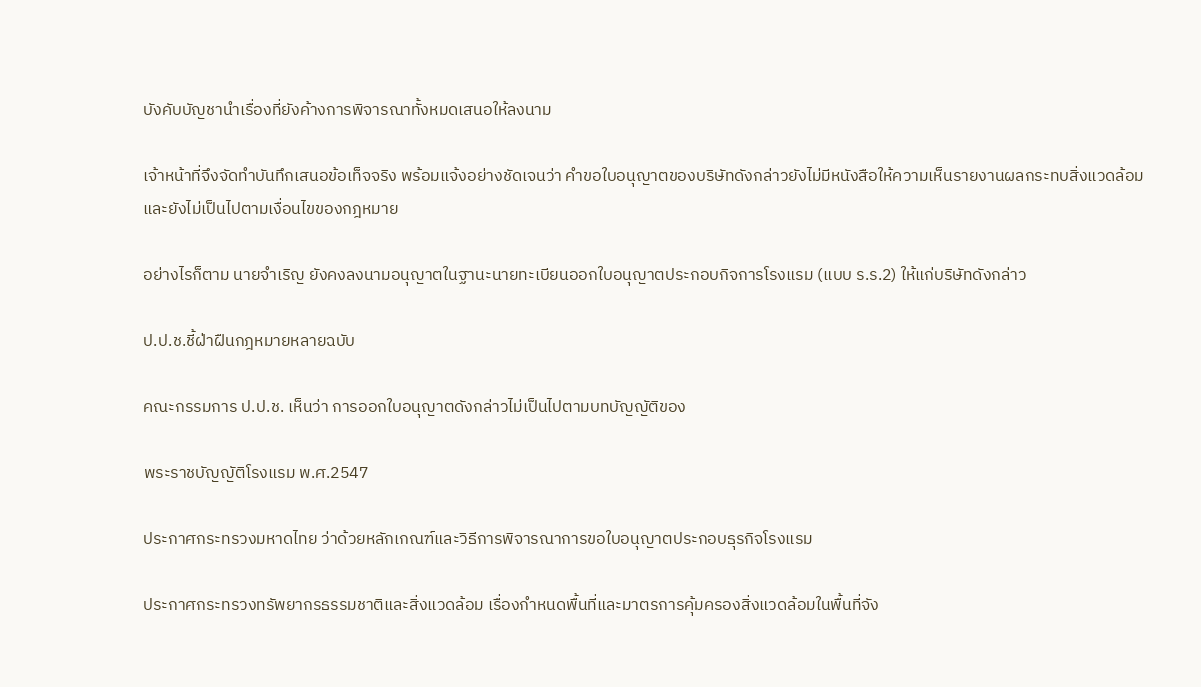บังคับบัญชานำเรื่องที่ยังค้างการพิจารณาทั้งหมดเสนอให้ลงนาม

เจ้าหน้าที่จึงจัดทำบันทึกเสนอข้อเท็จจริง พร้อมแจ้งอย่างชัดเจนว่า คำขอใบอนุญาตของบริษัทดังกล่าวยังไม่มีหนังสือให้ความเห็นรายงานผลกระทบสิ่งแวดล้อม และยังไม่เป็นไปตามเงื่อนไขของกฎหมาย

อย่างไรก็ตาม นายจำเริญ ยังคงลงนามอนุญาตในฐานะนายทะเบียนออกใบอนุญาตประกอบกิจการโรงแรม (แบบ ร.ร.2) ให้แก่บริษัทดังกล่าว

ป.ป.ช.ชี้ฝ่าฝืนกฎหมายหลายฉบับ

คณะกรรมการ ป.ป.ช. เห็นว่า การออกใบอนุญาตดังกล่าวไม่เป็นไปตามบทบัญญัติของ

พระราชบัญญัติโรงแรม พ.ศ.2547

ประกาศกระทรวงมหาดไทย ว่าด้วยหลักเกณฑ์และวิธีการพิจารณาการขอใบอนุญาตประกอบธุรกิจโรงแรม

ประกาศกระทรวงทรัพยากรธรรมชาติและสิ่งแวดล้อม เรื่องกำหนดพื้นที่และมาตรการคุ้มครองสิ่งแวดล้อมในพื้นที่จัง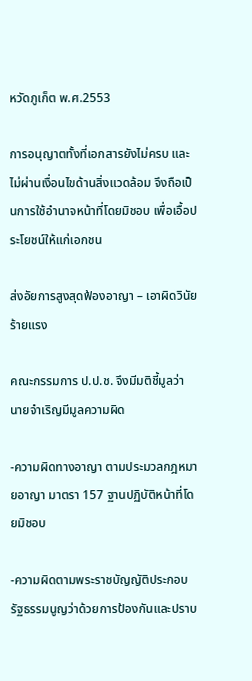หวัดภูเก็ต พ.ศ.2553

การอนุญาตทั้งที่เอกสารยังไม่ครบ และไม่ผ่านเงื่อนไขด้านสิ่งแวดล้อม จึงถือเป็นการใช้อำนาจหน้าที่โดยมิชอบ เพื่อเอื้อประโยชน์ให้แก่เอกชน

ส่งอัยการสูงสุดฟ้องอาญา – เอาผิดวินัยร้ายแรง

คณะกรรมการ ป.ป.ช. จึงมีมติชี้มูลว่า นายจำเริญมีมูลความผิด

-ความผิดทางอาญา ตามประมวลกฎหมายอาญา มาตรา 157 ฐานปฏิบัติหน้าที่โดยมิชอบ

-ความผิดตามพระราชบัญญัติประกอบรัฐธรรมนูญว่าด้วยการป้องกันและปราบ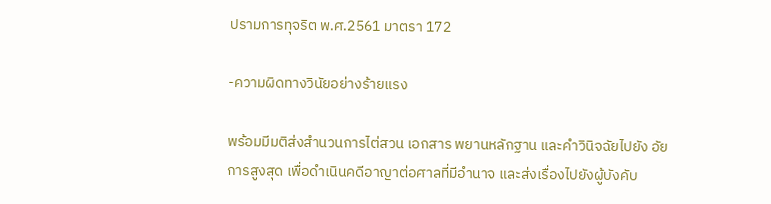ปรามการทุจริต พ.ศ.2561 มาตรา 172

-ความผิดทางวินัยอย่างร้ายแรง

พร้อมมีมติส่งสำนวนการไต่สวน เอกสาร พยานหลักฐาน และคำวินิจฉัยไปยัง อัยการสูงสุด เพื่อดำเนินคดีอาญาต่อศาลที่มีอำนาจ และส่งเรื่องไปยังผู้บังคับ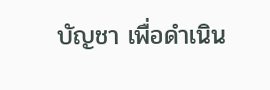บัญชา เพื่อดำเนิน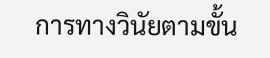การทางวินัยตามขั้น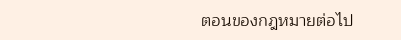ตอนของกฎหมายต่อไป